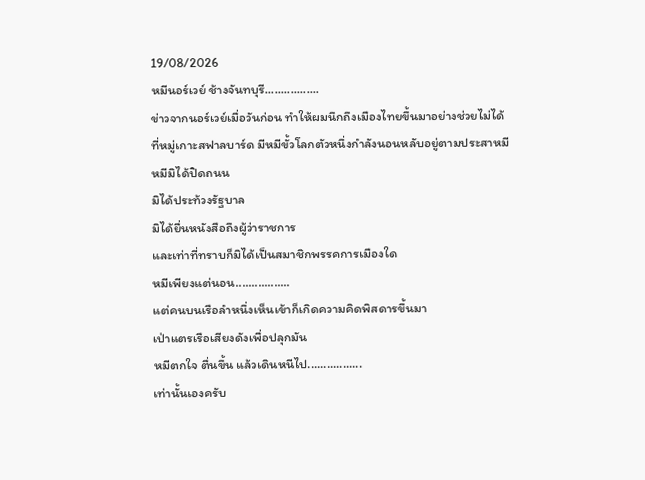19/08/2026
หมีนอร์เวย์ ช้างจันทบุรี.................
ข่าวจากนอร์เวย์เมื่อวันก่อน ทำให้ผมนึกถึงเมืองไทยขึ้นมาอย่างช่วยไม่ได้
ที่หมู่เกาะสฟาลบาร์ด มีหมีขั้วโลกตัวหนึ่งกำลังนอนหลับอยู่ตามประสาหมี
หมีมิได้ปิดถนน
มิได้ประท้วงรัฐบาล
มิได้ยื่นหนังสือถึงผู้ว่าราชการ
และเท่าที่ทราบก็มิได้เป็นสมาชิกพรรคการเมืองใด
หมีเพียงแต่นอน.................
แต่คนบนเรือลำหนึ่งเห็นเข้าก็เกิดความคิดพิสดารขึ้นมา
เป่าแตรเรือเสียงดังเพื่อปลุกมัน
หมีตกใจ ตื่นขึ้น แล้วเดินหนีไป.................
เท่านั้นเองครับ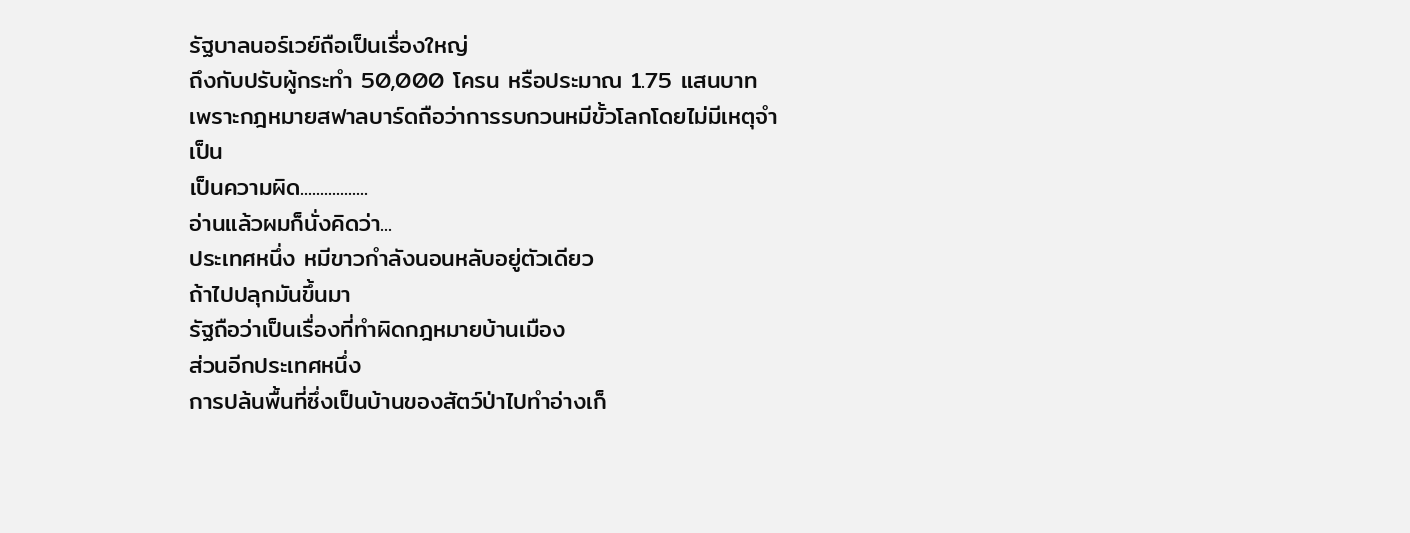รัฐบาลนอร์เวย์ถือเป็นเรื่องใหญ่
ถึงกับปรับผู้กระทำ 50,000 โครน หรือประมาณ 1.75 แสนบาท
เพราะกฎหมายสฟาลบาร์ดถือว่าการรบกวนหมีขั้วโลกโดยไม่มีเหตุจำเป็น
เป็นความผิด.................
อ่านแล้วผมก็นั่งคิดว่า...
ประเทศหนึ่ง หมีขาวกำลังนอนหลับอยู่ตัวเดียว
ถ้าไปปลุกมันขึ้นมา
รัฐถือว่าเป็นเรื่องที่ทำผิดกฎหมายบ้านเมือง
ส่วนอีกประเทศหนึ่ง
การปล้นพื้นที่ซึ่งเป็นบ้านของสัตว์ป่าไปทำอ่างเก็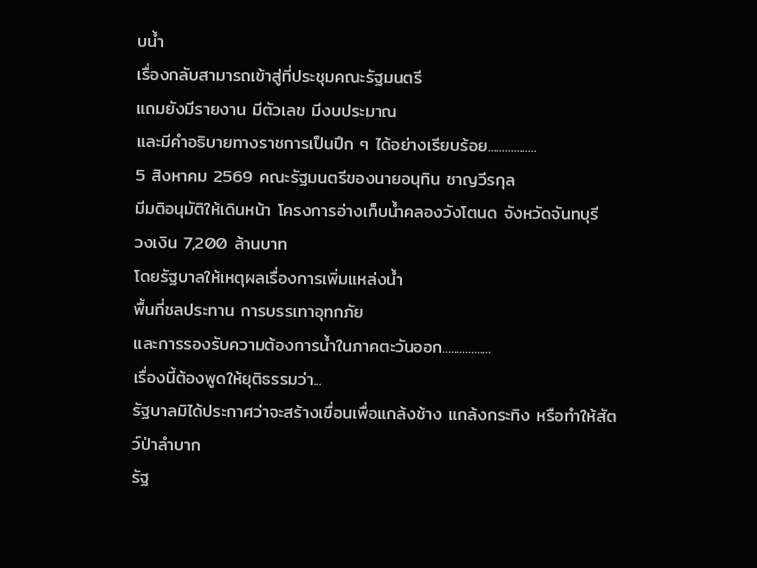บน้ำ
เรื่องกลับสามารถเข้าสู่ที่ประชุมคณะรัฐมนตรี
แถมยังมีรายงาน มีตัวเลข มีงบประมาณ
และมีคำอธิบายทางราชการเป็นปึก ๆ ได้อย่างเรียบร้อย.................
5 สิงหาคม 2569 คณะรัฐมนตรีของนายอนุทิน ชาญวีรกุล
มีมติอนุมัติให้เดินหน้า โครงการอ่างเก็บน้ำคลองวังโตนด จังหวัดจันทบุรี
วงเงิน 7,200 ล้านบาท
โดยรัฐบาลให้เหตุผลเรื่องการเพิ่มแหล่งน้ำ
พื้นที่ชลประทาน การบรรเทาอุทกภัย
และการรองรับความต้องการน้ำในภาคตะวันออก.................
เรื่องนี้ต้องพูดให้ยุติธรรมว่า...
รัฐบาลมิได้ประกาศว่าจะสร้างเขื่อนเพื่อแกล้งช้าง แกล้งกระทิง หรือทำให้สัตว์ป่าลำบาก
รัฐ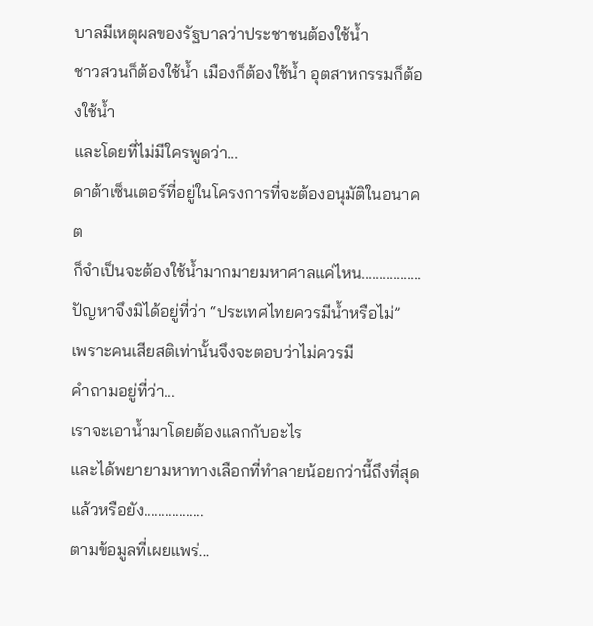บาลมีเหตุผลของรัฐบาลว่าประชาชนต้องใช้น้ำ
ชาวสวนก็ต้องใช้น้ำ เมืองก็ต้องใช้น้ำ อุตสาหกรรมก็ต้องใช้น้ำ
และโดยที่ไม่มีใครพูดว่า...
ดาต้าเซ็นเตอร์ที่อยู่ในโครงการที่จะต้องอนุมัติในอนาคต
ก็จำเป็นจะต้องใช้น้ำมากมายมหาศาลแค่ไหน.................
ปัญหาจึงมิได้อยู่ที่ว่า “ประเทศไทยควรมีน้ำหรือไม่”
เพราะคนเสียสติเท่านั้นจึงจะตอบว่าไม่ควรมี
คำถามอยู่ที่ว่า...
เราจะเอาน้ำมาโดยต้องแลกกับอะไร
และได้พยายามหาทางเลือกที่ทำลายน้อยกว่านี้ถึงที่สุดแล้วหรือยัง.................
ตามข้อมูลที่เผยแพร่...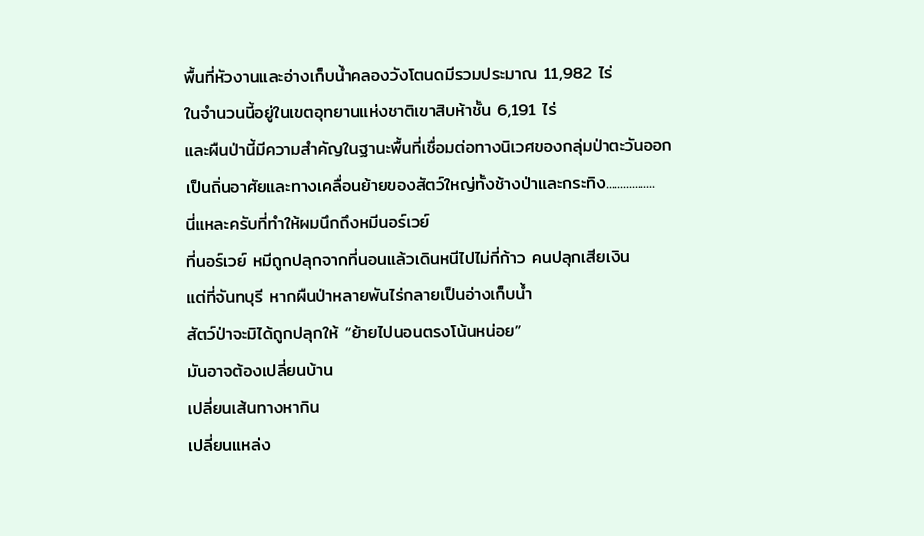พื้นที่หัวงานและอ่างเก็บน้ำคลองวังโตนดมีรวมประมาณ 11,982 ไร่
ในจำนวนนี้อยู่ในเขตอุทยานแห่งชาติเขาสิบห้าชั้น 6,191 ไร่
และผืนป่านี้มีความสำคัญในฐานะพื้นที่เชื่อมต่อทางนิเวศของกลุ่มป่าตะวันออก
เป็นถิ่นอาศัยและทางเคลื่อนย้ายของสัตว์ใหญ่ทั้งช้างป่าและกระทิง.................
นี่แหละครับที่ทำให้ผมนึกถึงหมีนอร์เวย์
ที่นอร์เวย์ หมีถูกปลุกจากที่นอนแล้วเดินหนีไปไม่กี่ก้าว คนปลุกเสียเงิน
แต่ที่จันทบุรี หากผืนป่าหลายพันไร่กลายเป็นอ่างเก็บน้ำ
สัตว์ป่าจะมิได้ถูกปลุกให้ “ย้ายไปนอนตรงโน้นหน่อย”
มันอาจต้องเปลี่ยนบ้าน
เปลี่ยนเส้นทางหากิน
เปลี่ยนแหล่ง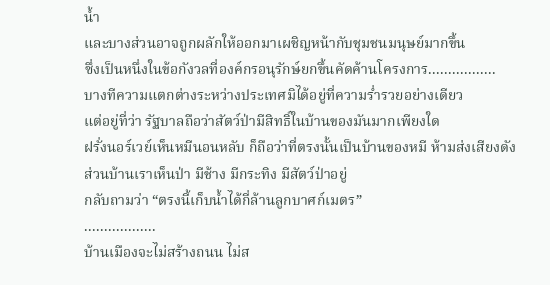น้ำ
และบางส่วนอาจถูกผลักให้ออกมาเผชิญหน้ากับชุมชนมนุษย์มากขึ้น
ซึ่งเป็นหนึ่งในข้อกังวลที่องค์กรอนุรักษ์ยกขึ้นคัดค้านโครงการ.................
บางทีความแตกต่างระหว่างประเทศมิได้อยู่ที่ความร่ำรวยอย่างเดียว
แต่อยู่ที่ว่า รัฐบาลถือว่าสัตว์ป่ามีสิทธิ์ในบ้านของมันมากเพียงใด
ฝรั่งนอร์เวย์เห็นหมีนอนหลับ ก็ถือว่าที่ตรงนั้นเป็นบ้านของหมี ห้ามส่งเสียงดัง
ส่วนบ้านเราเห็นป่า มีช้าง มีกระทิง มีสัตว์ป่าอยู่
กลับถามว่า “ตรงนี้เก็บน้ำได้กี่ล้านลูกบาศก์เมตร”
..................
บ้านเมืองจะไม่สร้างถนน ไม่ส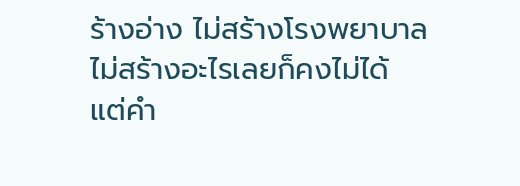ร้างอ่าง ไม่สร้างโรงพยาบาล ไม่สร้างอะไรเลยก็คงไม่ได้
แต่คำ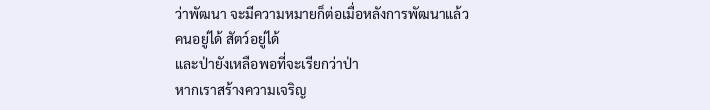ว่าพัฒนา จะมีความหมายก็ต่อเมื่อหลังการพัฒนาแล้ว
คนอยู่ได้ สัตว์อยู่ได้
และป่ายังเหลือพอที่จะเรียกว่าป่า
หากเราสร้างความเจริญ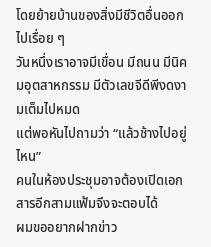โดยย้ายบ้านของสิ่งมีชีวิตอื่นออกไปเรื่อย ๆ
วันหนึ่งเราอาจมีเขื่อน มีถนน มีนิคมอุตสาหกรรม มีตัวเลขจีดีพีงดงามเต็มไปหมด
แต่พอหันไปถามว่า “แล้วช้างไปอยู่ไหน”
คนในห้องประชุมอาจต้องเปิดเอกสารอีกสามแฟ้มจึงจะตอบได้
ผมขออยากฝากข่าว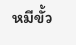หมีขั้ว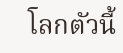โลกตัวนี้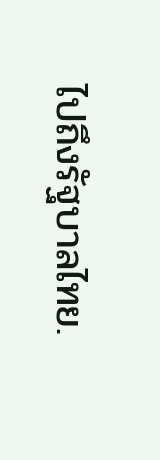ไปถึงรัฐบาลไทย.